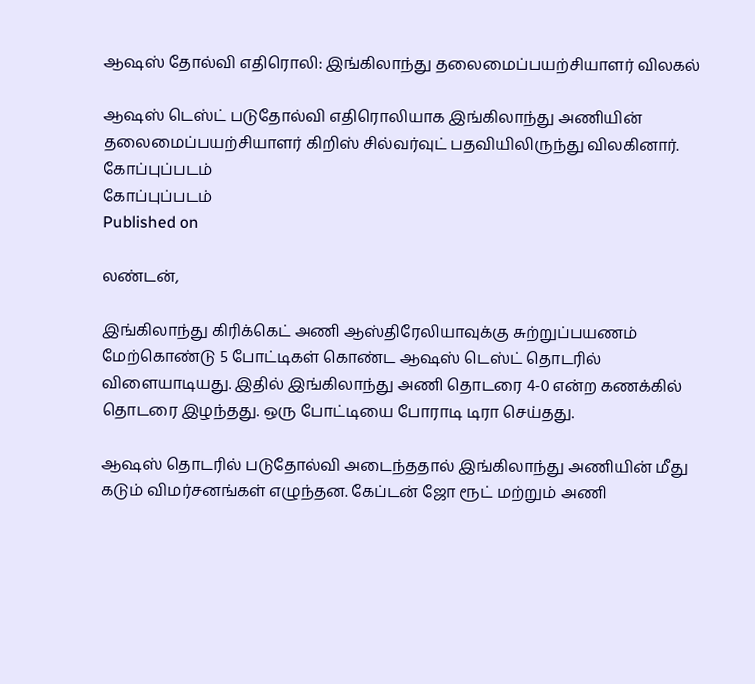ஆஷஸ் தோல்வி எதிரொலி: இங்கிலாந்து தலைமைப்பயற்சியாளர் விலகல்

ஆஷஸ் டெஸ்ட் படுதோல்வி எதிரொலியாக இங்கிலாந்து அணியின் தலைமைப்பயற்சியாளர் கிறிஸ் சில்வர்வுட் பதவியிலிருந்து விலகினார்.
கோப்புப்படம்
கோப்புப்படம்
Published on

லண்டன்,

இங்கிலாந்து கிரிக்கெட் அணி ஆஸ்திரேலியாவுக்கு சுற்றுப்பயணம் மேற்கொண்டு 5 போட்டிகள் கொண்ட ஆஷஸ் டெஸ்ட் தொடரில் விளையாடியது. இதில் இங்கிலாந்து அணி தொடரை 4-0 என்ற கணக்கில் தொடரை இழந்தது. ஒரு போட்டியை போராடி டிரா செய்தது.

ஆஷஸ் தொடரில் படுதோல்வி அடைந்ததால் இங்கிலாந்து அணியின் மீது கடும் விமர்சனங்கள் எழுந்தன. கேப்டன் ஜோ ரூட் மற்றும் அணி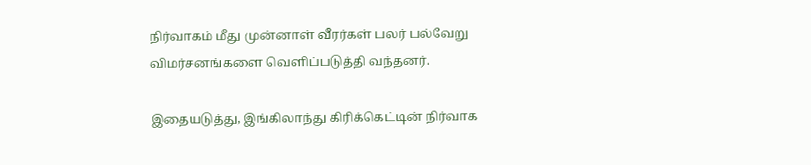நிர்வாகம் மீது முன்னாள் வீரர்கள் பலர் பல்வேறு விமர்சனங்களை வெளிப்படுத்தி வந்தனர்.

இதையடுத்து, இங்கிலாந்து கிரிக்கெட்டின் நிர்வாக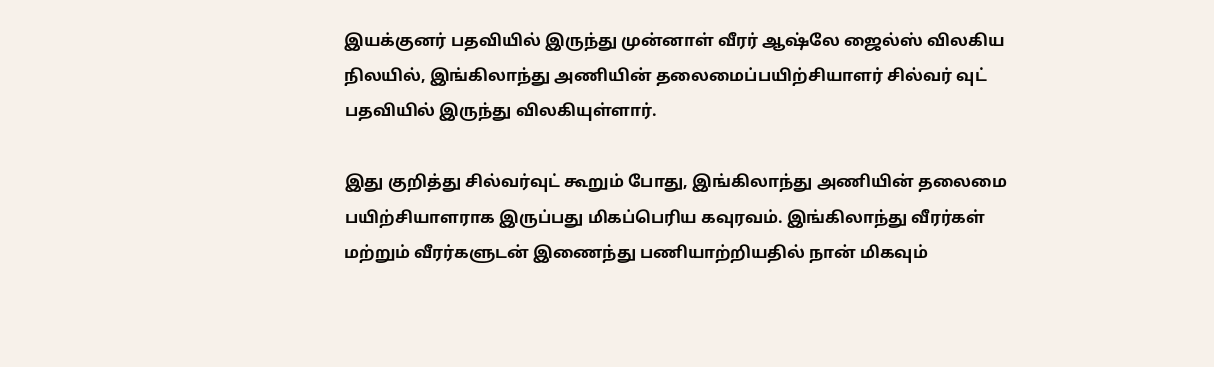இயக்குனர் பதவியில் இருந்து முன்னாள் வீரர் ஆஷ்லே ஜைல்ஸ் விலகிய நிலயில், இங்கிலாந்து அணியின் தலைமைப்பயிற்சியாளர் சில்வர் வுட் பதவியில் இருந்து விலகியுள்ளார்.

இது குறித்து சில்வர்வுட் கூறும் போது, இங்கிலாந்து அணியின் தலைமை பயிற்சியாளராக இருப்பது மிகப்பெரிய கவுரவம். இங்கிலாந்து வீரர்கள் மற்றும் வீரர்களுடன் இணைந்து பணியாற்றியதில் நான் மிகவும்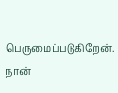பெருமைப்படுகிறேன். நான்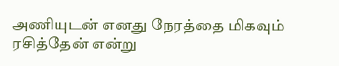அணியுடன் எனது நேரத்தை மிகவும் ரசித்தேன் என்று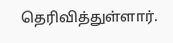தெரிவித்துள்ளார்.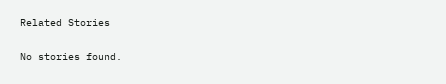Related Stories

No stories found.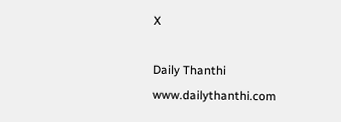X

Daily Thanthi
www.dailythanthi.com